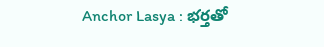Anchor Lasya : భర్తతో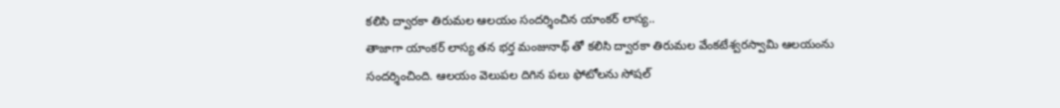కలిసి ద్వారకా తిరుమల ఆలయం సందర్శించిన యాంకర్ లాస్య..
తాజాగా యాంకర్ లాస్య తన భర్త మంజునాథ్ తో కలిసి ద్వారకా తిరుమల వేంకటేశ్వరస్వామి ఆలయంను సందర్శించింది. ఆలయం వెలుపల దిగిన పలు ఫోటోలను సోషల్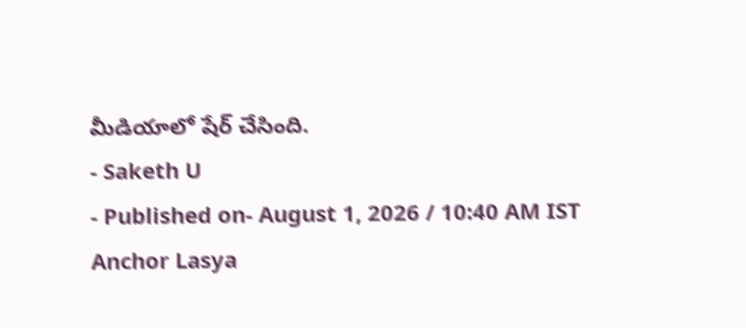మీడియాలో షేర్ చేసింది.
- Saketh U
- Published on- August 1, 2026 / 10:40 AM IST
Anchor Lasya